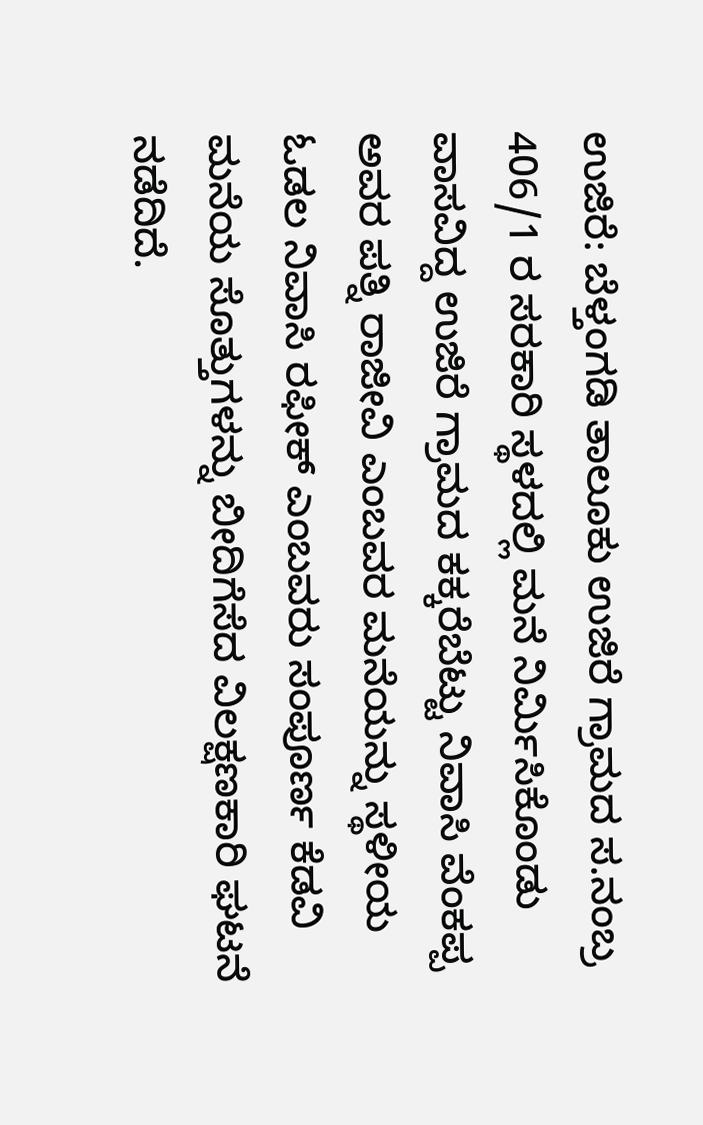ಉಜಿರೆ: ಬೆಳ್ತಂಗಡಿ ತಾಲೂಕು ಉಜಿರೆ ಗ್ರಾಮದ ಸ.ನಂಬ್ರ 406/1 ರ ಸರಕಾರಿ ಸ್ಥಳದಲ್ಲಿ ಮನೆ ನಿರ್ಮಿಸಿಕೊಂಡು ವಾಸವಿದ್ದ ಉಜಿರೆ ಗ್ರಾಮದ ಕಕ್ಕರೆಬೆಟ್ಟು ನಿವಾಸಿ ವೆಂಕಪ್ಪ ಅವರ ಪತ್ನಿ ರಾಜೀವಿ ಎಂಬವರ ಮನೆಯನ್ನು ಸ್ಥಳೀಯ ಓಡಲ ನಿವಾಸಿ ರಫೀಕ್ ಎಂಬವರು ಸಂಪೂರ್ಣ ಕೆಡವಿ ಮನೆಯ ಸೊತ್ತುಗಳನ್ನು ಬೀದಿಗೆಸೆದ ವಿಲಕ್ಷಣಕಾರಿ ಘಟನೆ ನಡೆದಿದೆ.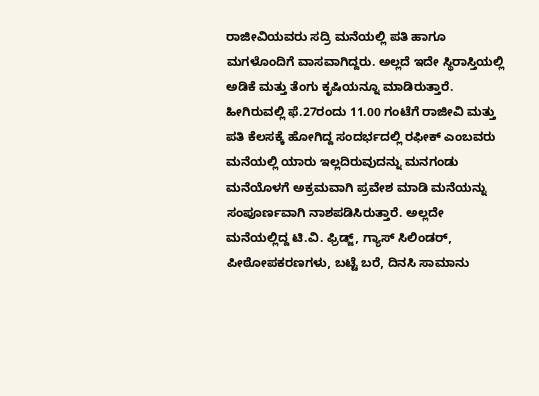ರಾಜೀವಿಯವರು ಸದ್ರಿ ಮನೆಯಲ್ಲಿ ಪತಿ‌ ಹಾಗೂ ಮಗಳೊಂದಿಗೆ ವಾಸವಾಗಿದ್ದರು. ಅಲ್ಲದೆ ಇದೇ ಸ್ಥಿರಾಸ್ತಿಯಲ್ಲಿ ಅಡಿಕೆ ಮತ್ತು ತೆಂಗು ಕೃಷಿಯನ್ನೂ ಮಾಡಿರುತ್ತಾರೆ. ಹೀಗಿರುವಲ್ಲಿ ಫೆ.27ರಂದು 11.00 ಗಂಟೆಗೆ ರಾಜೀವಿ ಮತ್ತು ಪತಿ ಕೆಲಸಕ್ಕೆ ಹೋಗಿದ್ದ ಸಂದರ್ಭದಲ್ಲಿ ರಫೀಕ್ ಎಂಬವರು ಮನೆಯಲ್ಲಿ ಯಾರು ಇಲ್ಲದಿರುವುದನ್ನು ಮನಗಂಡು ಮನೆಯೊಳಗೆ ಅಕ್ರಮವಾಗಿ ಪ್ರವೇಶ ಮಾಡಿ ಮನೆಯನ್ನು ಸಂಪೂರ್ಣವಾಗಿ ನಾಶಪಡಿಸಿರುತ್ತಾರೆ. ಅಲ್ಲದೇ ಮನೆಯಲ್ಲಿದ್ದ ಟಿ.ವಿ. ಫ್ರಿಡ್ಜ್, ಗ್ಯಾಸ್ ಸಿಲಿಂಡರ್, ಪೀಠೋಪಕರಣಗಳು, ಬಟ್ಟೆ ಬರೆ, ದಿನಸಿ ಸಾಮಾನು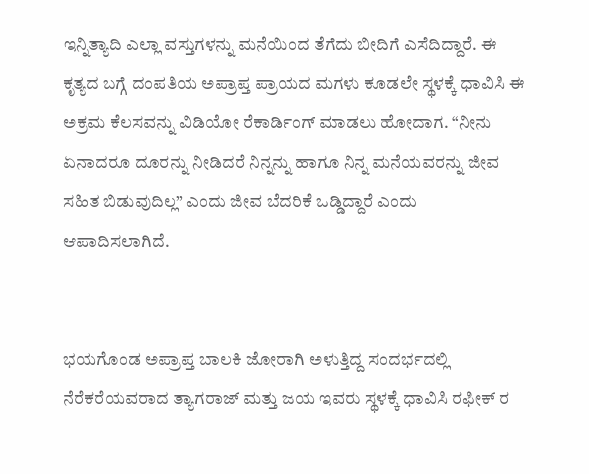ಇನ್ನಿತ್ಯಾದಿ ಎಲ್ಲಾ ವಸ್ತುಗಳನ್ನು ಮನೆಯಿಂದ ತೆಗೆದು ಬೀದಿಗೆ ಎಸೆದಿದ್ದಾರೆ. ಈ ಕೃತ್ಯದ ಬಗ್ಗೆ ದಂಪತಿಯ ಅಪ್ರಾಪ್ತ ಪ್ರಾಯದ ಮಗಳು ಕೂಡಲೇ ಸ್ಥಳಕ್ಕೆ ಧಾವಿಸಿ ಈ ಅಕ್ರಮ ಕೆಲಸವನ್ನು ವಿಡಿಯೋ ರೆಕಾರ್ಡಿಂಗ್ ಮಾಡಲು ಹೋದಾಗ. “ನೀನು ಏನಾದರೂ ದೂರನ್ನು ನೀಡಿದರೆ ನಿನ್ನನ್ನು ಹಾಗೂ ನಿನ್ನ ಮನೆಯವರನ್ನು ಜೀವ ಸಹಿತ ಬಿಡುವುದಿಲ್ಲ” ಎಂದು ಜೀವ ಬೆದರಿಕೆ ಒಡ್ಡಿದ್ದಾರೆ ಎಂದು ಆಪಾದಿಸಲಾಗಿದೆ.


ಭಯಗೊಂಡ ಅಪ್ರಾಪ್ತ ಬಾಲಕಿ ಜೋರಾಗಿ ಅಳುತ್ತಿದ್ದ ಸಂದರ್ಭದಲ್ಲಿ ನೆರೆಕರೆಯವರಾದ ತ್ಯಾಗರಾಜ್ ಮತ್ತು ಜಯ ಇವರು ಸ್ಥಳಕ್ಕೆ ಧಾವಿಸಿ ರಫೀಕ್ ರ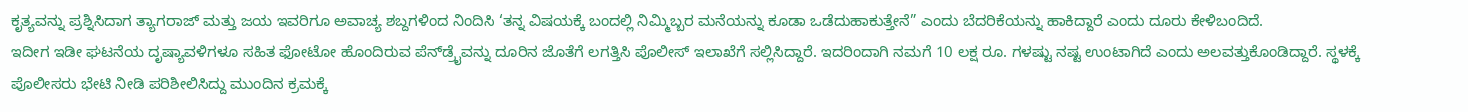ಕೃತ್ಯವನ್ನು ಪ್ರಶ್ನಿಸಿದಾಗ ತ್ಯಾಗರಾಜ್ ಮತ್ತು ಜಯ ಇವರಿಗೂ ಅವಾಚ್ಯ ಶಬ್ದಗಳಿಂದ ನಿಂದಿಸಿ ‘ತನ್ನ ವಿಷಯಕ್ಕೆ ಬಂದಲ್ಲಿ ನಿಮ್ಮಿಬ್ಬರ ಮನೆಯನ್ನು ಕೂಡಾ ಒಡೆದುಹಾಕುತ್ತೇನೆ” ಎಂದು ಬೆದರಿಕೆಯನ್ನು ಹಾಕಿದ್ದಾರೆ ಎಂದು ದೂರು ಕೇಳಿಬಂದಿದೆ.
ಇದೀಗ ಇಡೀ ಘಟನೆಯ ದೃಷ್ಯಾವಳಿಗಳೂ ಸಹಿತ ಫೋಟೋ ಹೊಂದಿರುವ ಪೆನ್‌ಡ್ರೈವನ್ನು ದೂರಿನ ಜೊತೆಗೆ ಲಗತ್ತಿಸಿ ಪೊಲೀಸ್ ಇಲಾಖೆಗೆ ಸಲ್ಲಿಸಿದ್ದಾರೆ. ಇದರಿಂದಾಗಿ ನಮಗೆ 10 ಲಕ್ಷ ರೂ. ಗಳಷ್ಟು ನಷ್ಟ ಉಂಟಾಗಿದೆ ಎಂದು ಅಲವತ್ತುಕೊಂಡಿದ್ದಾರೆ. ಸ್ಥಳಕ್ಕೆ ಪೊಲೀಸರು ಭೇಟಿ ನೀಡಿ ಪರಿಶೀಲಿಸಿದ್ದು ಮುಂದಿನ ಕ್ರಮಕ್ಕೆ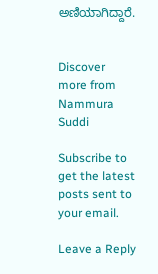ಅಣಿಯಾಗಿದ್ದಾರೆ.


Discover more from Nammura Suddi

Subscribe to get the latest posts sent to your email.

Leave a Reply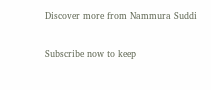Discover more from Nammura Suddi

Subscribe now to keep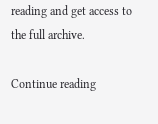reading and get access to the full archive.

Continue reading